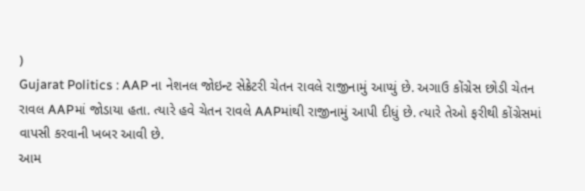)
Gujarat Politics : AAP ના નેશનલ જોઇન્ટ સેક્રેટરી ચેતન રાવલે રાજીનામું આપ્યું છે. અગાઉ કોંગ્રેસ છોડી ચેતન રાવલ AAPમાં જોડાયા હતા. ત્યારે હવે ચેતન રાવલે AAPમાંથી રાજીનામું આપી દીધું છે. ત્યારે તેઓ ફરીથી કોંગ્રેસમાં વાપસી કરવાની ખબર આવી છે.
આમ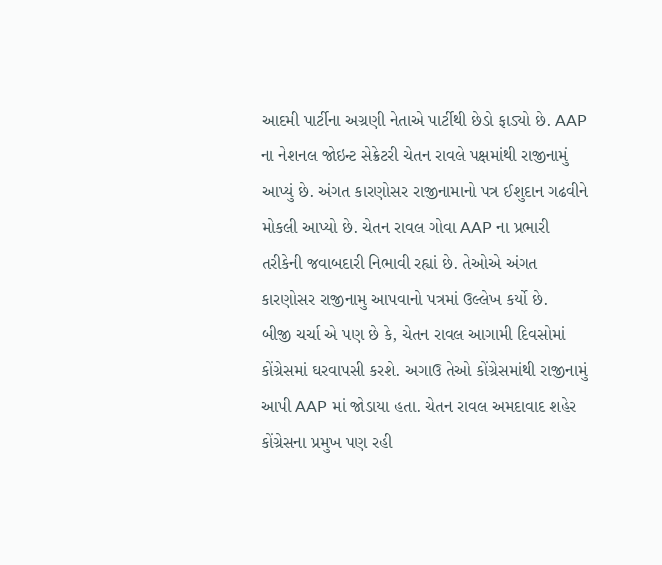આદમી પાર્ટીના અગ્રણી નેતાએ પાર્ટીથી છેડો ફાડ્યો છે. AAP ના નેશનલ જોઇન્ટ સેક્રેટરી ચેતન રાવલે પક્ષમાંથી રાજીનામું આપ્યું છે. અંગત કારણોસર રાજીનામાનો પત્ર ઈશુદાન ગઢવીને મોકલી આપ્યો છે. ચેતન રાવલ ગોવા AAP ના પ્રભારી તરીકેની જવાબદારી નિભાવી રહ્યાં છે. તેઓએ અંગત કારણોસર રાજીનામુ આપવાનો પત્રમાં ઉલ્લેખ કર્યો છે.
બીજી ચર્ચા એ પણ છે કે, ચેતન રાવલ આગામી દિવસોમાં કોંગ્રેસમાં ઘરવાપસી કરશે. અગાઉ તેઓ કોંગ્રેસમાંથી રાજીનામું આપી AAP માં જોડાયા હતા. ચેતન રાવલ અમદાવાદ શહેર કોંગ્રેસના પ્રમુખ પણ રહી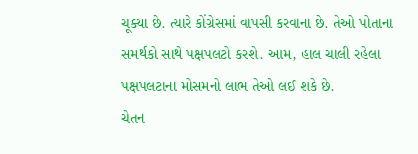ચૂક્યા છે. ત્યારે કોંગ્રેસમાં વાપસી કરવાના છે. તેઓ પોતાના સમર્થકો સાથે પક્ષપલટો કરશે. આમ, હાલ ચાલી રહેલા પક્ષપલટાના મોસમનો લાભ તેઓ લઈ શકે છે.
ચેતન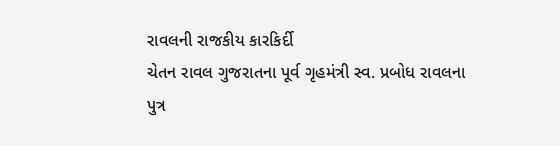રાવલની રાજકીય કારકિર્દી
ચેતન રાવલ ગુજરાતના પૂર્વ ગૃહમંત્રી સ્વ. પ્રબોધ રાવલના પુત્ર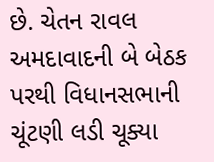છે. ચેતન રાવલ અમદાવાદની બે બેઠક પરથી વિધાનસભાની ચૂંટણી લડી ચૂક્યા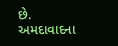છે. અમદાવાદના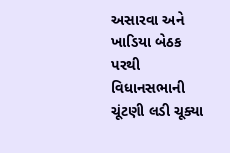અસારવા અને ખાડિયા બેઠક પરથી વિધાનસભાની ચૂંટણી લડી ચૂક્યા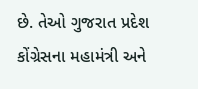છે. તેઓ ગુજરાત પ્રદેશ કોંગ્રેસના મહામંત્રી અને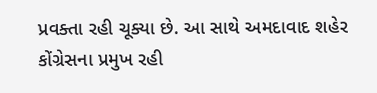પ્રવક્તા રહી ચૂક્યા છે. આ સાથે અમદાવાદ શહેર કોંગ્રેસના પ્રમુખ રહી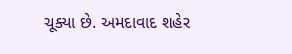ચૂક્યા છે. અમદાવાદ શહેર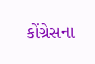કોંગ્રેસના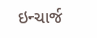ઇન્ચાર્જ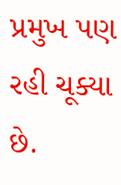પ્રમુખ પણ રહી ચૂક્યા છે.